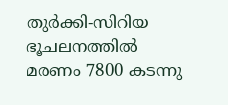തുര്‍ക്കി-സിറിയ ഭൂചലനത്തില്‍ മരണം 7800 കടന്നു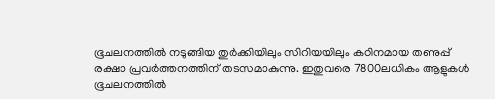ഭൂചലനത്തില്‍ നടുങ്ങിയ തുര്‍ക്കിയിലും സിറിയയിലും കഠിനമായ തണുപ്പ് രക്ഷാ പ്രവര്‍ത്തനത്തിന് തടസമാകുന്നു. ഇതുവരെ 7800ലധികം ആളുകള്‍ ഭൂചലനത്തില്‍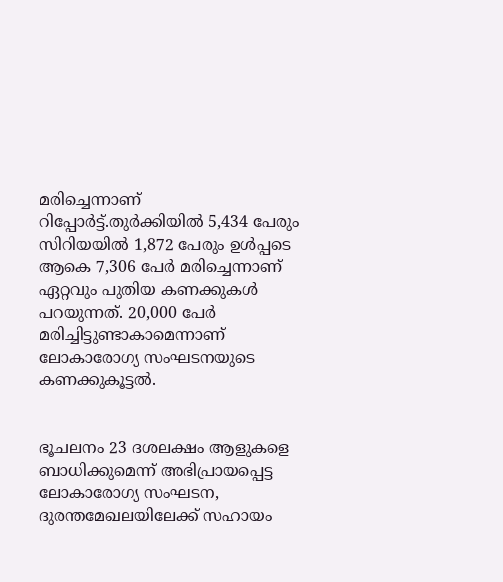മരിച്ചെന്നാണ് റിപ്പോര്‍ട്ട്.തുര്‍ക്കിയില്‍ 5,434 പേരും സിറിയയില്‍ 1,872 പേരും ഉള്‍പ്പടെ ആകെ 7,306 പേര്‍ മരിച്ചെന്നാണ് ഏറ്റവും പുതിയ കണക്കുകള്‍ പറയുന്നത്. 20,000 പേര്‍ മരിച്ചിട്ടുണ്ടാകാമെന്നാണ് ലോകാരോഗ്യ സംഘടനയുടെ കണക്കുകൂട്ടല്‍.


ഭൂചലനം 23 ദശലക്ഷം ആളുകളെ ബാധിക്കുമെന്ന് അഭിപ്രായപ്പെട്ട ലോകാരോഗ്യ സംഘടന, ദുരന്തമേഖലയിലേക്ക് സഹായം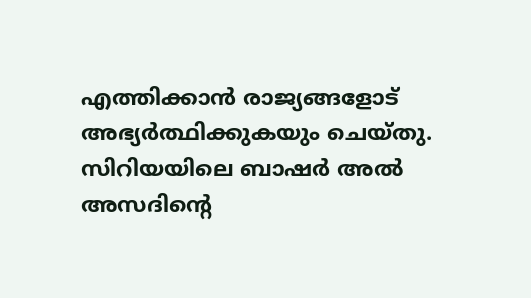എത്തിക്കാന്‍ രാജ്യങ്ങളോട് അഭ്യര്‍ത്ഥിക്കുകയും ചെയ്തു. സിറിയയിലെ ബാഷര്‍ അല്‍ അസദിന്റെ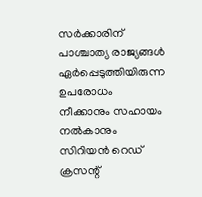സര്‍ക്കാരിന് പാശ്ചാത്യ രാജ്യങ്ങള്‍ ഏര്‍പ്പെടുത്തിയിരുന്ന ഉപരോധം നീക്കാനും സഹായം നല്‍കാനും സിറിയന്‍ റെഡ് ക്രസന്റ്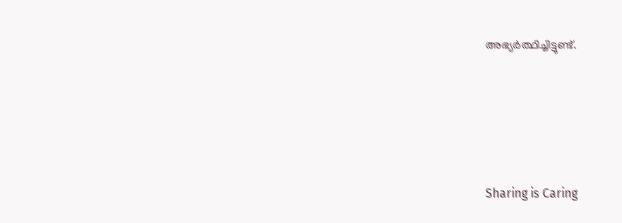അഭ്യര്‍ത്ഥിച്ചിട്ടുണ്ട്.




Sharing is Caring